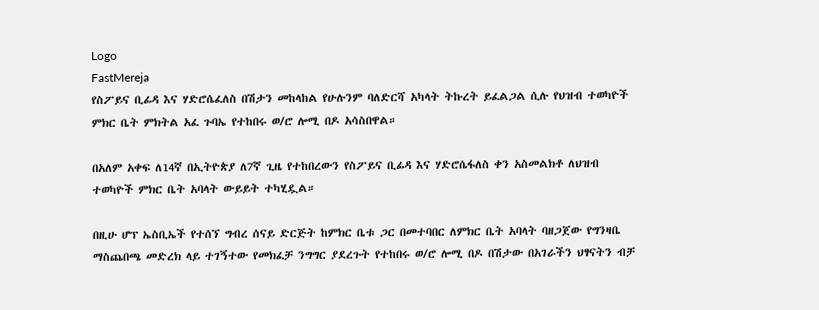Logo
FastMereja
የስፖይና ቢፊዳ እና ሃድሮሴፈለስ በሽታን መከላከል የሁሉንም ባለድርሻ አካላት ትኩረት ይፈልጋል ሲሉ የህዝብ ተወካዮች ምክር ቤት ምክትል አፈ ጉባኤ የተከበሩ ወ/ሮ ሎሚ በዶ አሳስበዋል።

በአለም አቀፍ ለ14ኛ በኢትዮጵያ ለ7ኛ ጊዜ የተከበረውን የስፖይና ቢፊዳ እና ሃድሮሴፋለስ ቀን አስመልክቶ ለህዝብ ተወካዮች ምክር ቤት አባላት ውይይት ተካሂዷል።

በዚሁ ሆፕ ኤስቢኤች የተሰኘ ግብረ ሰናይ ድርጅት ከምክር ቤቱ ጋር በመተባበር ለምክር ቤት አባላት ባዘጋጀው የግንዛቤ ማስጨበጫ መድረክ ላይ ተገኝተው የመክፈቻ ንግግር ያደረጉት የተከበሩ ወ/ሮ ሎሚ በዶ በሽታው በአገራችን ህፃናትን ብቻ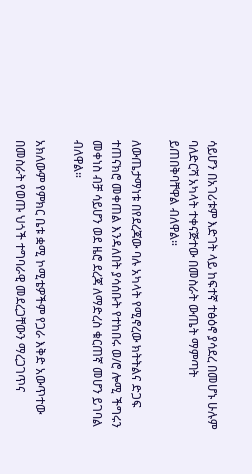ሳይሆን በአገሪቱም እድገት ላይ ከፍተኛ ተፅዕኖ ያሳደረ በመሆኑ ሁሉም ባለድርሻ አካላት ተቀናጅተው በመስራት ውጤት ማምጣት ይጠበቅባቸዋል ብለዋል።

ለውጤታማነቱ በየደረጃው ባሉ አካላት የሚኖረው ክትትልና ድጋፍ ተጠናክሮ መቀጠል እንዳለበት ያሳሰቡት የተከበሩ ወ/ሮ ሎሚ ችግሩን መቀነስ ብቻ ሳይሆን ወደ ዜሮ ደረጃ ለማድረስ ቁርጠኛ መሆን ይገባል ብለዋል።

አክለውም የምክር ቤቱ ቋሚ ኮሚቴዎችም የጋራ እቅድ አውጥተው በመስራት የወጡ ህጎች ተግባራዊ መደረጋቸውን ማረጋገጥና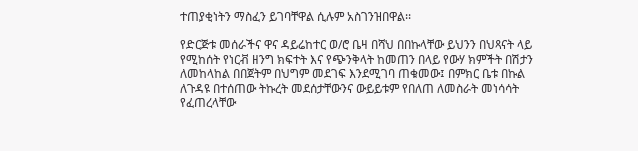ተጠያቂነትን ማስፈን ይገባቸዋል ሲሉም አስገንዝበዋል፡፡

የድርጅቱ መሰራችና ዋና ዳይሬከተር ወ/ሮ ቤዛ በሻህ በበኩላቸው ይህንን በህጻናት ላይ የሚከሰት የነርቭ ዘንግ ክፍተት እና የጭንቅላት ከመጠን በላይ የውሃ ክምችት በሽታን ለመከላከል በበጀትም በህግም መደገፍ እንደሚገባ ጠቁመው፤ በምክር ቤቱ በኩል ለጉዳዩ በተሰጠው ትኩረት መደሰታቸውንና ውይይቱም የበለጠ ለመስራት መነሳሳት የፈጠረላቸው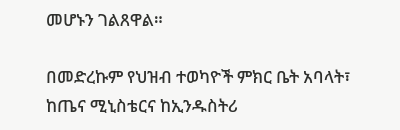መሆኑን ገልጸዋል።

በመድረኩም የህዝብ ተወካዮች ምክር ቤት አባላት፣ ከጤና ሚኒስቴርና ከኢንዱስትሪ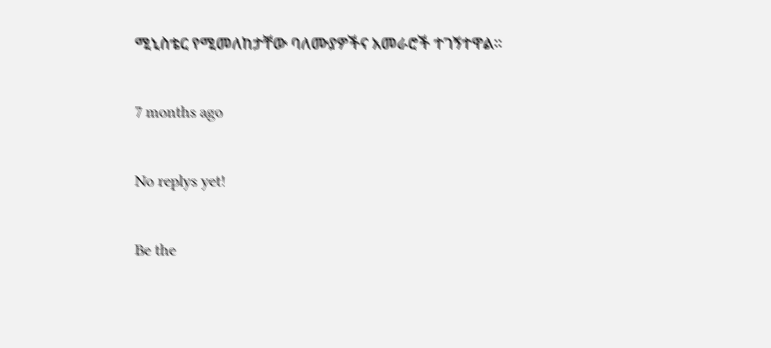ሚኒስቴር የሚመለከታቸው ባለሙያዎችና አመራሮች ተገኝተዋል፡፡

7 months ago

No replys yet!

Be the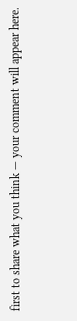first to share what you think — your comment will appear here.